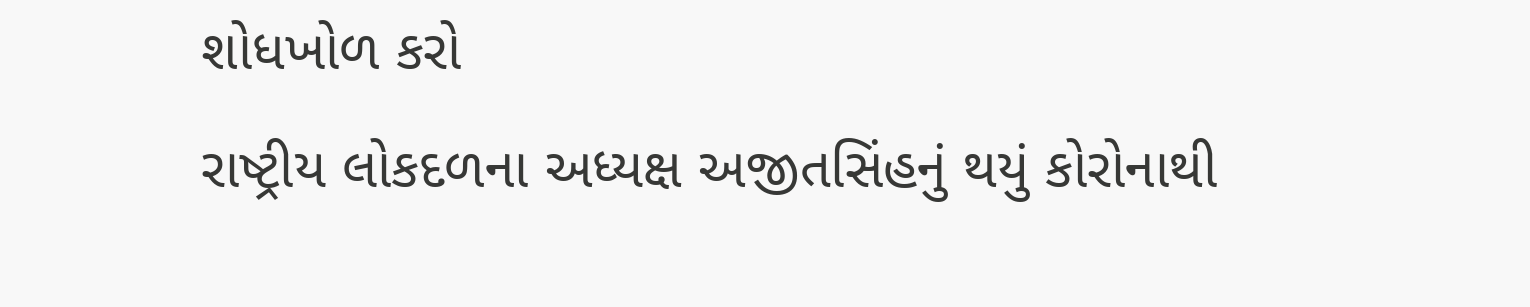શોધખોળ કરો
રાષ્ટ્રીય લોકદળના અધ્યક્ષ અજીતસિંહનું થયું કોરોનાથી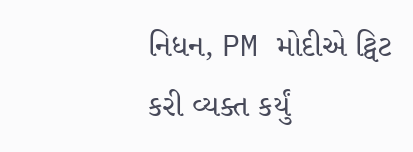નિધન, PM મોદીએ ટ્વિટ કરી વ્યક્ત કર્યું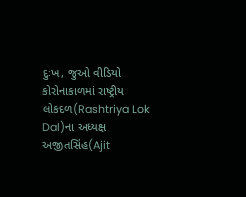દુઃખ, જુઓ વીડિયો
કોરોનાકાળમાં રાષ્ટ્રીય લોકદળ(Rashtriya Lok Dal)ના અધ્યક્ષ અજીતસિંહ(Ajit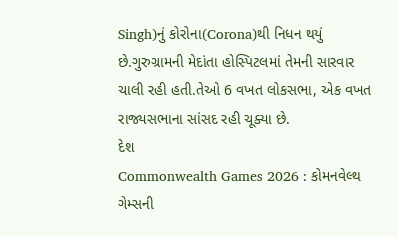Singh)નું કોરોના(Corona)થી નિધન થયું છે.ગુરુગ્રામની મેદાંતા હોસ્પિટલમાં તેમની સારવાર ચાલી રહી હતી.તેઓ 6 વખત લોકસભા, એક વખત રાજ્યસભાના સાંસદ રહી ચૂક્યા છે.
દેશ
Commonwealth Games 2026 : કોમનવેલ્થ ગેમ્સની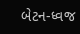બેટન-ધ્વજ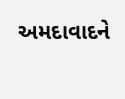અમદાવાદને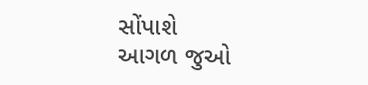સોંપાશે
આગળ જુઓ